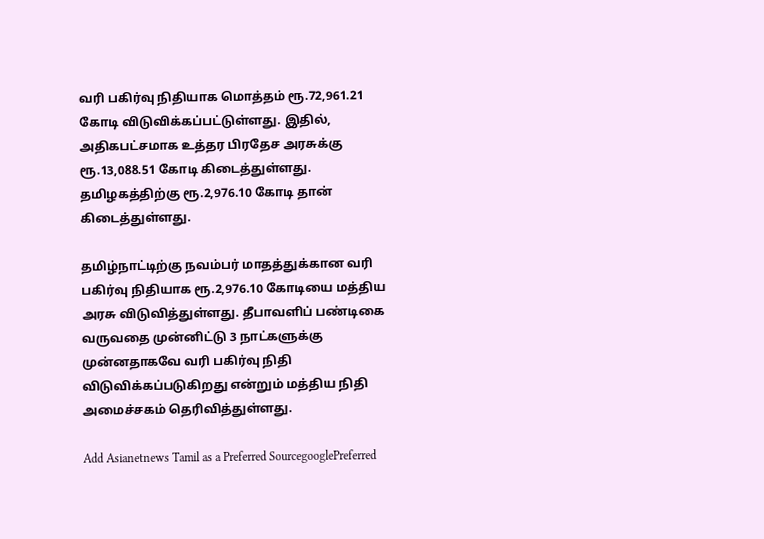வரி பகிர்வு நிதியாக மொத்தம் ரூ.72,961.21 கோடி விடுவிக்கப்பட்டுள்ளது. இதில், அதிகபட்சமாக உத்தர பிரதேச அரசுக்கு ரூ.13,088.51 கோடி கிடைத்துள்ளது. தமிழகத்திற்கு ரூ.2,976.10 கோடி தான் கிடைத்துள்ளது.

தமிழ்நாட்டிற்கு நவம்பர் மாதத்துக்கான வரி பகிர்வு நிதியாக ரூ.2,976.10 கோடியை மத்திய அரசு விடுவித்துள்ளது. தீபாவளிப் பண்டிகை வருவதை முன்னிட்டு 3 நாட்களுக்கு முன்னதாகவே வரி பகிர்வு நிதி விடுவிக்கப்படுகிறது என்றும் மத்திய நிதி அமைச்சகம் தெரிவித்துள்ளது.

Add Asianetnews Tamil as a Preferred SourcegooglePreferred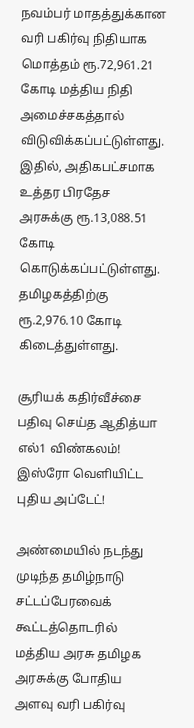நவம்பர் மாதத்துக்கான வரி பகிர்வு நிதியாக மொத்தம் ரூ.72,961.21 கோடி மத்திய நிதி அமைச்சகத்தால் விடுவிக்கப்பட்டுள்ளது. இதில், அதிகபட்சமாக உத்தர பிரதேச அரசுக்கு ரூ.13,088.51 கோடி கொடுக்கப்பட்டுள்ளது. தமிழகத்திற்கு ரூ.2,976.10 கோடி கிடைத்துள்ளது.

சூரியக் கதிர்வீச்சை பதிவு செய்த ஆதித்யா எல்1 விண்கலம்! இஸ்ரோ வெளியிட்ட புதிய அப்டேட்!

அண்மையில் நடந்து முடிந்த தமிழ்நாடு சட்டப்பேரவைக் கூட்டத்தொடரில் மத்திய அரசு தமிழக அரசுக்கு போதிய அளவு வரி பகிர்வு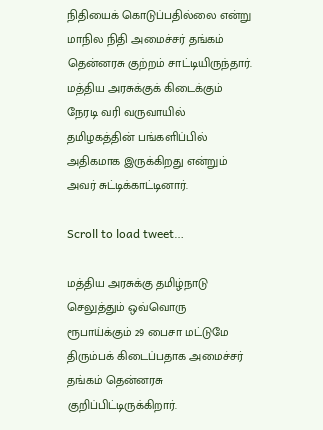நிதியைக் கொடுப்பதில்லை என்று மாநில நிதி அமைச்சர் தங்கம் தென்னரசு குற்றம் சாட்டியிருந்தார். மத்திய அரசுக்குக் கிடைக்கும் நேரடி வரி வருவாயில் தமிழகத்தின் பங்களிப்பில் அதிகமாக இருக்கிறது என்றும் அவர் சுட்டிக்காட்டினார்.

Scroll to load tweet…

மத்திய அரசுக்கு தமிழ்நாடு செலுத்தும் ஒவ்வொரு ரூபாய்க்கும் 29 பைசா மட்டுமே திரும்பக் கிடைப்பதாக அமைச்சர் தங்கம் தென்னரசு குறிப்பிட்டிருக்கிறார்.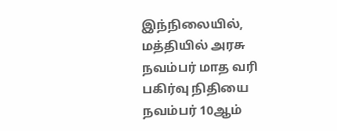இந்நிலையில், மத்தியில் அரசு நவம்பர் மாத வரி பகிர்வு நிதியை நவம்பர் 10ஆம்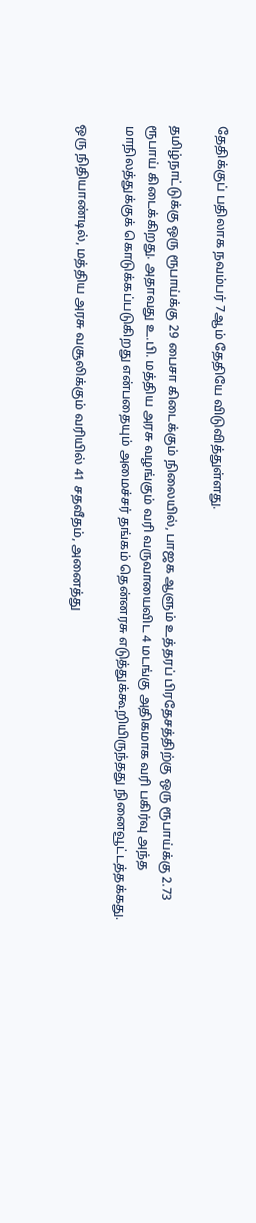தேதிக்குப் பதிலாக நவம்பர் 7ஆம் தேதியே விடுவித்துள்ளது.

தமிழ்நாட்டுக்கு ஒரு ரூபாய்க்கு 29 பைசா கிடைக்கும் நிலையில், பாஜக ஆளும் உத்தரப் பிரதேசத்திற்கு ஒரு ரூபாய்க்கு 2.73 ரூபாய் கிடைக்கிறது. அதாவது உ.பி. மத்திய அரசு வழங்கும் வரி வருவாயைவிட 4 மடங்கு அதிகமாக வரி பகிர்வு அந்த மாநிலத்துக்குக் கொடுக்கப்படுகிறது என்பதையும் அமைச்சர் தங்கம் தென்னரசு எடுத்துக்கூறியிருந்தது நினைவூட்டத்தக்கது.

ஒரு நிதியாண்டில், மத்திய அரசு வசூலிக்கும் வரியில் 41 சதவீதம், அனைத்து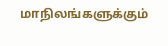மாநிலங்களுக்கும்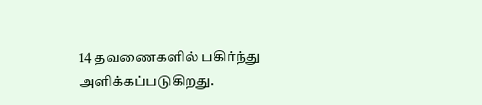14 தவணைகளில் பகிர்ந்து அளிக்கப்படுகிறது.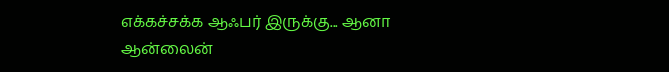எக்கச்சக்க ஆஃபர் இருக்கு... ஆனா ஆன்லைன்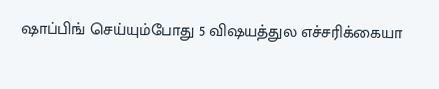ஷாப்பிங் செய்யும்போது 5 விஷயத்துல எச்சரிக்கையா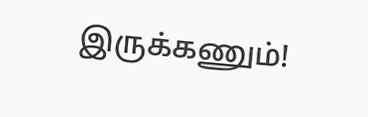இருக்கணும்!